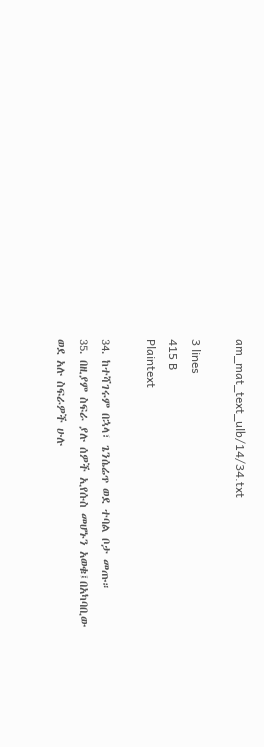am_mat_text_ulb/14/34.txt

3 lines
415 B
Plaintext

34. ከተሻገሩም በኋላ፣ ጌንሴሬጥ ወደ ተባል ቦታ መጡ።
35. በዚያም ስፍራ ያሉ ሰዎች ኢየሱስ መሆኑን አወቁ፤በአካባቢው ወደ አሉ ስፍራዎች ሁሉ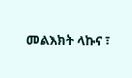መልእክት ላኩና ፣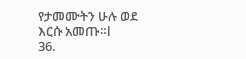የታመሙትን ሁሉ ወደ እርሱ አመጡ።l
36.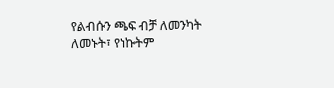የልብሱን ጫፍ ብቻ ለመንካት ለመኑት፣ የነኩትም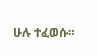ሁሉ ተፈወሱ።